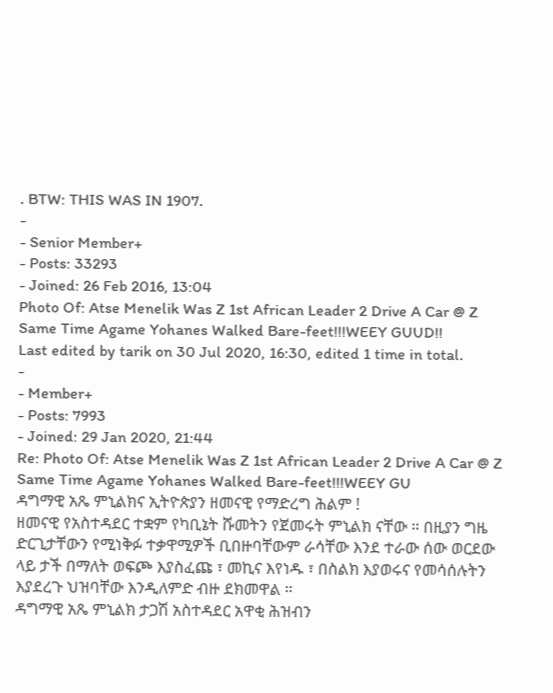. BTW: THIS WAS IN 1907.
-
- Senior Member+
- Posts: 33293
- Joined: 26 Feb 2016, 13:04
Photo Of: Atse Menelik Was Z 1st African Leader 2 Drive A Car @ Z Same Time Agame Yohanes Walked Bare-feet!!!WEEY GUUD!!
Last edited by tarik on 30 Jul 2020, 16:30, edited 1 time in total.
-
- Member+
- Posts: 7993
- Joined: 29 Jan 2020, 21:44
Re: Photo Of: Atse Menelik Was Z 1st African Leader 2 Drive A Car @ Z Same Time Agame Yohanes Walked Bare-feet!!!WEEY GU
ዳግማዊ አጼ ምኒልክና ኢትዮጵያን ዘመናዊ የማድረግ ሕልም !
ዘመናዊ የአስተዳደር ተቋም የካቢኔት ሹመትን የጀመሩት ምኒልክ ናቸው ። በዚያን ግዜ ድርጊታቸውን የሚነቅፉ ተቃዋሚዎች ቢበዙባቸውም ራሳቸው እንደ ተራው ሰው ወርደው ላይ ታች በማለት ወፍጮ እያስፈጩ ፣ መኪና እየነዱ ፣ በስልክ እያወሩና የመሳሰሉትን እያደረጉ ህዝባቸው እንዲለምድ ብዙ ደክመዋል ።
ዳግማዊ አጼ ምኒልክ ታጋሽ አስተዳደር አዋቂ ሕዝብን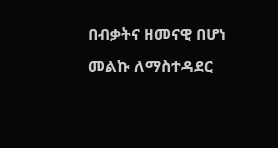በብቃትና ዘመናዊ በሆነ መልኩ ለማስተዳደር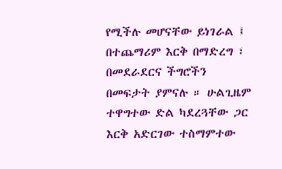የሚችሉ መሆናቸው ይነገራል ፤ በተጨማሪም እርቅ በማድረግ ፣ በመደራደርና ችግሮችን በመፍታት ያምናሉ ። ሁልጊዜም ተዋግተው ድል ካደረጓቸው ጋር እርቅ አድርገው ተስማምተው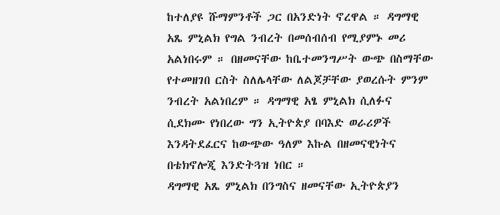ከተለያዩ ሹማምንቶች ጋር በአንድነት ኖረዋል ። ዳግማዊ አጼ ምኒልክ የግል ንብረት በመሰብሰብ የሚያምኑ መሪ አልነበሩም ። በዘመናቸው ከቤተመንግሥት ውጭ በስማቸው የተመዘገበ ርስት ስለሌላቸው ለልጆቻቸው ያወረሱት ምንም ንብረት አልነበረም ። ዳግማዊ አፄ ምኒልክ ሲለፉና ሲደክሙ የነበረው ግን ኢትዮጵያ በባእድ ወራሪዎች እንዳትደፈርና ከውጭው ዓለም እኩል በዘመናዊነትና በቴክኖሎጂ እንድትጓዝ ነበር ።
ዳግማዊ አጼ ምኒልክ በንግስና ዘመናቸው ኢትዮጵያን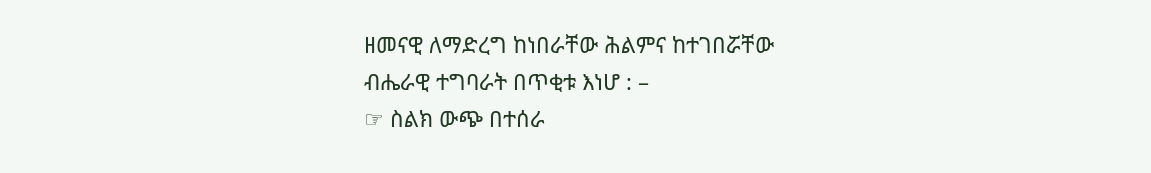ዘመናዊ ለማድረግ ከነበራቸው ሕልምና ከተገበሯቸው ብሔራዊ ተግባራት በጥቂቱ እነሆ : –
☞ ስልክ ውጭ በተሰራ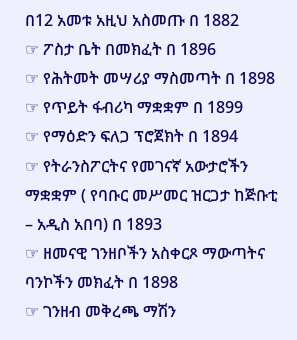በ12 አመቱ አዚህ አስመጡ በ 1882
☞ ፖስታ ቤት በመክፈት በ 1896
☞ የሕትመት መሣሪያ ማስመጣት በ 1898
☞ የጥይት ፋብሪካ ማቋቋም በ 1899
☞ የማዕድን ፍለጋ ፕሮጀክት በ 1894
☞ የትራንስፖርትና የመገናኛ አውታሮችን ማቋቋም ( የባቡር መሥመር ዝርጋታ ከጅቡቲ – አዲስ አበባ) በ 1893
☞ ዘመናዊ ገንዘቦችን አስቀርጾ ማውጣትና ባንኮችን መክፈት በ 1898
☞ ገንዘብ መቅረጫ ማሽን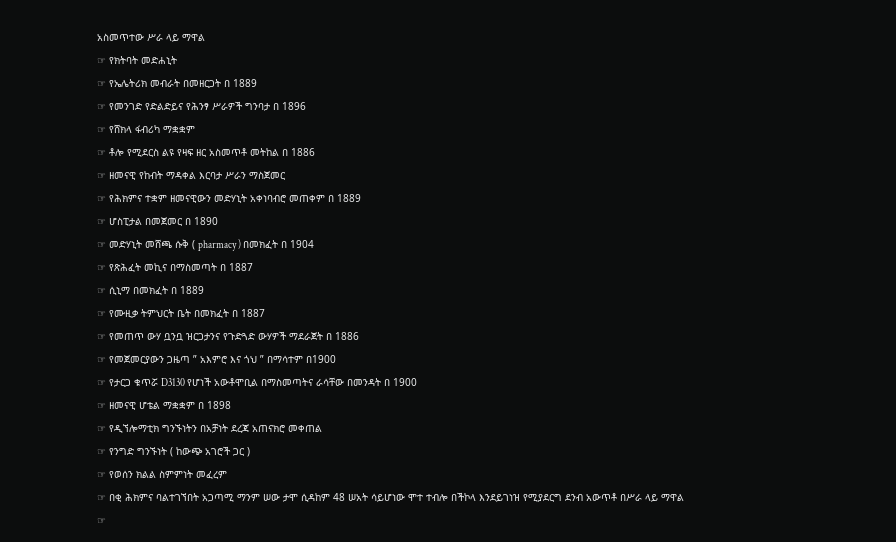አስመጥተው ሥራ ላይ ማዋል
☞ የክትባት መድሐኒት
☞ የኤሌትሪክ መብራት በመዘርጋት በ 1889
☞ የመንገድ የድልድይና የሕንፃ ሥራዎች ግንባታ በ 1896
☞ የሸክላ ፋብሪካ ማቋቋም
☞ ቶሎ የሚደርስ ልዩ የዛፍ ዘር አስመጥቶ መትከል በ 1886
☞ ዘመናዊ የከብት ማዳቀል እርባታ ሥራን ማስጀመር
☞ የሕክምና ተቋም ዘመናዊውን መድሃኒት አቀነባብሮ መጠቀም በ 1889
☞ ሆስፒታል በመጀመር በ 1890
☞ መድሃኒት መሸጫ ሱቅ ( pharmacy ) በመክፈት በ 1904
☞ የጽሕፈት መኪና በማስመጣት በ 1887
☞ ሲኒማ በመክፈት በ 1889
☞ የሙዚቃ ትምህርት ቤት በመክፈት በ 1887
☞ የመጠጥ ውሃ ቧንቧ ዝርጋታንና የጉድጓድ ውሃዎች ማደራጀት በ 1886
☞ የመጀመርያውን ጋዜጣ ” አእምሮ እና ጎህ ” በማሳተም በ1900
☞ የታርጋ ቁጥሯ D3130 የሆነች አውቶሞቢል በማስመጣትና ራሳቸው በመንዳት በ 1900
☞ ዘመናዊ ሆቴል ማቋቋም በ 1898
☞ የዲኘሎማቲክ ግንኙነትን በአቻነት ደረጃ አጠናክሮ መቀጠል
☞ የንግድ ግንኙነት ( ከውጭ አገሮች ጋር )
☞ የወሰን ክልል ስምምነት መፈረም
☞ በቂ ሕክምና ባልተገኘበት አጋጣሚ ማንም ሠው ታሞ ሲዳከም 48 ሠአት ሳይሆነው ሞተ ተብሎ በችኮላ እንደይገነዝ የሚያደርግ ደንብ አውጥቶ በሥራ ላይ ማዋል
☞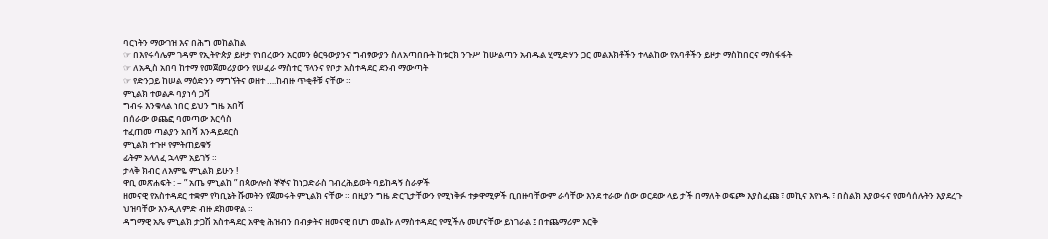ባርነትን ማውገዝ እና በሕግ መከልከል
☞ በእየሩሳሌም ገዳም የኢትዮጵያ ይዞታ የነበረውን አርመን ፅርዓውያንና ግብፃውያን ስለአጣበቡት ከቱርክ ንጉሥ ከሡልጣን አብዱል ሂሚድሃን ጋር መልእክቶችን ተላልከው የአባቶችን ይዞታ ማስከበርና ማስፋፋት
☞ ለአዲስ አበባ ከተማ የመጀመሪያውን የሠፈራ ማስተር ፕላንና የቦታ አስተዳደር ደንብ ማውጣት
☞ የድንጋይ ከሠል ማዕድንን ማግኘትና ወዘተ ….ከብዙ ጥቂቶቹ ናቸው ።
ምኒልክ ተወልዶ ባያነሳ ጋሻ
ግብሩ እንቁላል ነበር ይህን ግዜ አበሻ
በሰራው ወጨፎ ባመጣው እርሳስ
ተፈጠመ ጣልያን አበሻ እንዳይደርስ
ምኒልክ ተጉዞ የምትጠይቁኝ
ፊትም አላለፈ ኋላም አይገኝ ።
ታላቅ ክብር ለእምዬ ምኒልክ ይሁን !
ዋቢ መጽሐፍት : – ” አጤ ምኒልከ ” በጳውሎስ ኞኞና ከነጋድራስ ገብረሕይወት ባይከዳኝ ስራዎች
ዘመናዊ የአስተዳደር ተቋም የካቢኔት ሹመትን የጀመሩት ምኒልክ ናቸው ። በዚያን ግዜ ድርጊታቸውን የሚነቅፉ ተቃዋሚዎች ቢበዙባቸውም ራሳቸው እንደ ተራው ሰው ወርደው ላይ ታች በማለት ወፍጮ እያስፈጩ ፣ መኪና እየነዱ ፣ በስልክ እያወሩና የመሳሰሉትን እያደረጉ ህዝባቸው እንዲለምድ ብዙ ደክመዋል ።
ዳግማዊ አጼ ምኒልክ ታጋሽ አስተዳደር አዋቂ ሕዝብን በብቃትና ዘመናዊ በሆነ መልኩ ለማስተዳደር የሚችሉ መሆናቸው ይነገራል ፤ በተጨማሪም እርቅ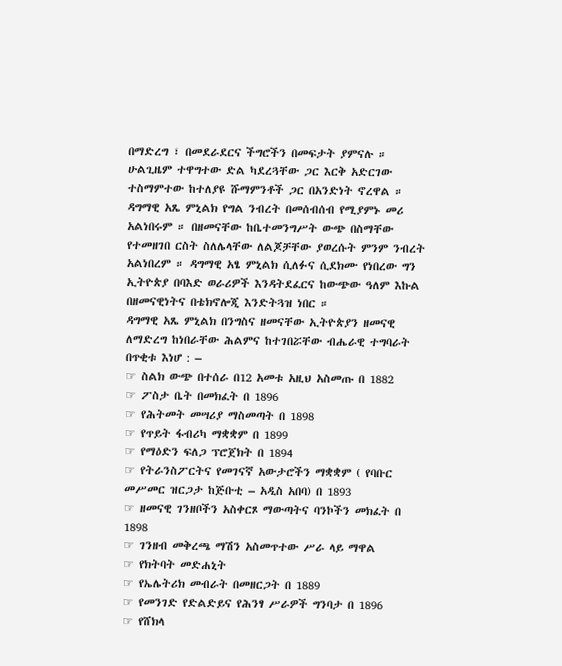በማድረግ ፣ በመደራደርና ችግሮችን በመፍታት ያምናሉ ። ሁልጊዜም ተዋግተው ድል ካደረጓቸው ጋር እርቅ አድርገው ተስማምተው ከተለያዩ ሹማምንቶች ጋር በአንድነት ኖረዋል ። ዳግማዊ አጼ ምኒልክ የግል ንብረት በመሰብሰብ የሚያምኑ መሪ አልነበሩም ። በዘመናቸው ከቤተመንግሥት ውጭ በስማቸው የተመዘገበ ርስት ስለሌላቸው ለልጆቻቸው ያወረሱት ምንም ንብረት አልነበረም ። ዳግማዊ አፄ ምኒልክ ሲለፉና ሲደክሙ የነበረው ግን ኢትዮጵያ በባእድ ወራሪዎች እንዳትደፈርና ከውጭው ዓለም እኩል በዘመናዊነትና በቴክኖሎጂ እንድትጓዝ ነበር ።
ዳግማዊ አጼ ምኒልክ በንግስና ዘመናቸው ኢትዮጵያን ዘመናዊ ለማድረግ ከነበራቸው ሕልምና ከተገበሯቸው ብሔራዊ ተግባራት በጥቂቱ እነሆ : –
☞ ስልክ ውጭ በተሰራ በ12 አመቱ አዚህ አስመጡ በ 1882
☞ ፖስታ ቤት በመክፈት በ 1896
☞ የሕትመት መሣሪያ ማስመጣት በ 1898
☞ የጥይት ፋብሪካ ማቋቋም በ 1899
☞ የማዕድን ፍለጋ ፕሮጀክት በ 1894
☞ የትራንስፖርትና የመገናኛ አውታሮችን ማቋቋም ( የባቡር መሥመር ዝርጋታ ከጅቡቲ – አዲስ አበባ) በ 1893
☞ ዘመናዊ ገንዘቦችን አስቀርጾ ማውጣትና ባንኮችን መክፈት በ 1898
☞ ገንዘብ መቅረጫ ማሽን አስመጥተው ሥራ ላይ ማዋል
☞ የክትባት መድሐኒት
☞ የኤሌትሪክ መብራት በመዘርጋት በ 1889
☞ የመንገድ የድልድይና የሕንፃ ሥራዎች ግንባታ በ 1896
☞ የሸክላ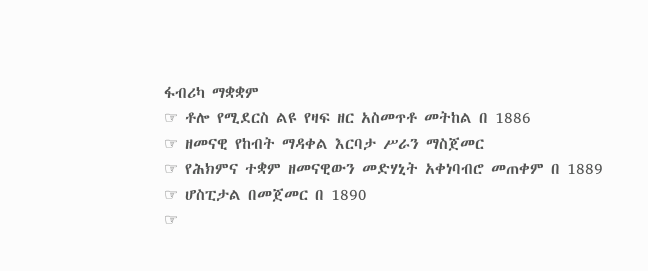ፋብሪካ ማቋቋም
☞ ቶሎ የሚደርስ ልዩ የዛፍ ዘር አስመጥቶ መትከል በ 1886
☞ ዘመናዊ የከብት ማዳቀል እርባታ ሥራን ማስጀመር
☞ የሕክምና ተቋም ዘመናዊውን መድሃኒት አቀነባብሮ መጠቀም በ 1889
☞ ሆስፒታል በመጀመር በ 1890
☞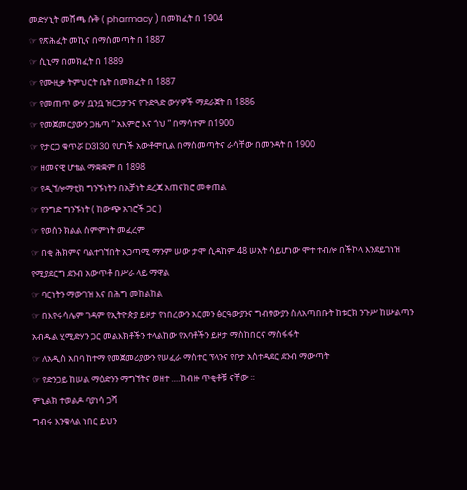መድሃኒት መሸጫ ሱቅ ( pharmacy ) በመክፈት በ 1904
☞ የጽሕፈት መኪና በማስመጣት በ 1887
☞ ሲኒማ በመክፈት በ 1889
☞ የሙዚቃ ትምህርት ቤት በመክፈት በ 1887
☞ የመጠጥ ውሃ ቧንቧ ዝርጋታንና የጉድጓድ ውሃዎች ማደራጀት በ 1886
☞ የመጀመርያውን ጋዜጣ ” አእምሮ እና ጎህ ” በማሳተም በ1900
☞ የታርጋ ቁጥሯ D3130 የሆነች አውቶሞቢል በማስመጣትና ራሳቸው በመንዳት በ 1900
☞ ዘመናዊ ሆቴል ማቋቋም በ 1898
☞ የዲኘሎማቲክ ግንኙነትን በአቻነት ደረጃ አጠናክሮ መቀጠል
☞ የንግድ ግንኙነት ( ከውጭ አገሮች ጋር )
☞ የወሰን ክልል ስምምነት መፈረም
☞ በቂ ሕክምና ባልተገኘበት አጋጣሚ ማንም ሠው ታሞ ሲዳከም 48 ሠአት ሳይሆነው ሞተ ተብሎ በችኮላ እንደይገነዝ የሚያደርግ ደንብ አውጥቶ በሥራ ላይ ማዋል
☞ ባርነትን ማውገዝ እና በሕግ መከልከል
☞ በእየሩሳሌም ገዳም የኢትዮጵያ ይዞታ የነበረውን አርመን ፅርዓውያንና ግብፃውያን ስለአጣበቡት ከቱርክ ንጉሥ ከሡልጣን አብዱል ሂሚድሃን ጋር መልእክቶችን ተላልከው የአባቶችን ይዞታ ማስከበርና ማስፋፋት
☞ ለአዲስ አበባ ከተማ የመጀመሪያውን የሠፈራ ማስተር ፕላንና የቦታ አስተዳደር ደንብ ማውጣት
☞ የድንጋይ ከሠል ማዕድንን ማግኘትና ወዘተ ….ከብዙ ጥቂቶቹ ናቸው ።
ምኒልክ ተወልዶ ባያነሳ ጋሻ
ግብሩ እንቁላል ነበር ይህን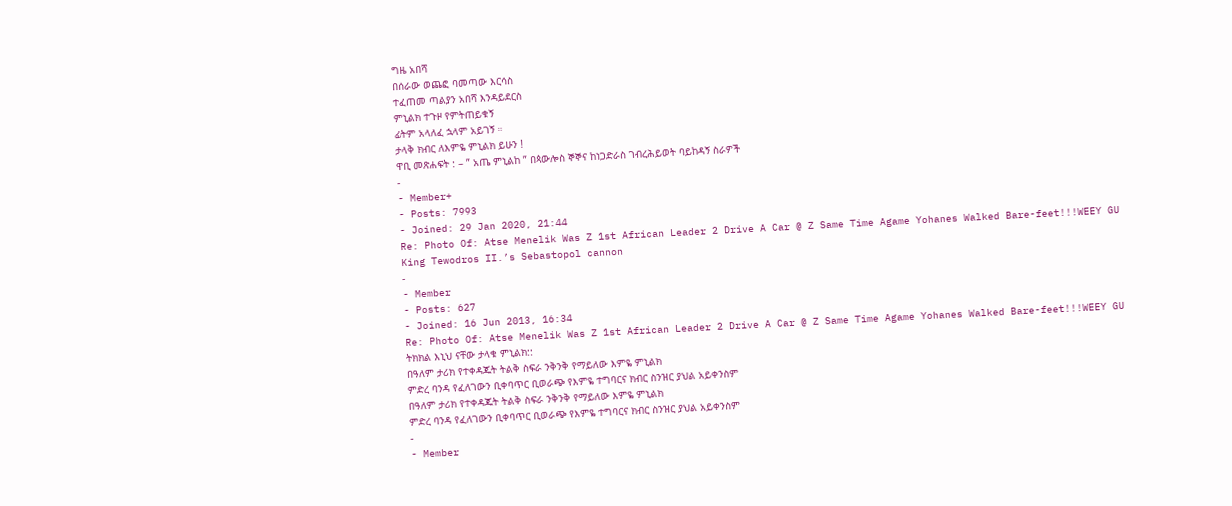ግዜ አበሻ
በሰራው ወጨፎ ባመጣው እርሳስ
ተፈጠመ ጣልያን አበሻ እንዳይደርስ
ምኒልክ ተጉዞ የምትጠይቁኝ
ፊትም አላለፈ ኋላም አይገኝ ።
ታላቅ ክብር ለእምዬ ምኒልክ ይሁን !
ዋቢ መጽሐፍት : – ” አጤ ምኒልከ ” በጳውሎስ ኞኞና ከነጋድራስ ገብረሕይወት ባይከዳኝ ስራዎች
-
- Member+
- Posts: 7993
- Joined: 29 Jan 2020, 21:44
Re: Photo Of: Atse Menelik Was Z 1st African Leader 2 Drive A Car @ Z Same Time Agame Yohanes Walked Bare-feet!!!WEEY GU
King Tewodros II.’s Sebastopol cannon
-
- Member
- Posts: 627
- Joined: 16 Jun 2013, 16:34
Re: Photo Of: Atse Menelik Was Z 1st African Leader 2 Drive A Car @ Z Same Time Agame Yohanes Walked Bare-feet!!!WEEY GU
ትክክል እኒህ ናቸው ታላቁ ምኒልክ::
በዓለም ታሪክ የተቀዳጁት ትልቅ ስፍራ ንቅንቅ የማይለው እምዬ ምኒልክ
ምድረ ባንዳ የፈለገውን ቢቀባጥር ቢወራጭ የእምዬ ተግባርና ክብር ስንዝር ያህል አይቀንስም
በዓለም ታሪክ የተቀዳጁት ትልቅ ስፍራ ንቅንቅ የማይለው እምዬ ምኒልክ
ምድረ ባንዳ የፈለገውን ቢቀባጥር ቢወራጭ የእምዬ ተግባርና ክብር ስንዝር ያህል አይቀንስም
-
- Member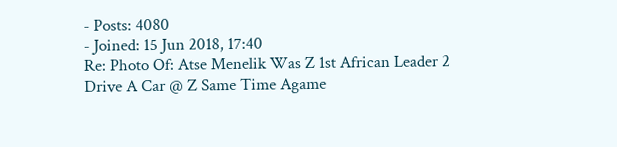- Posts: 4080
- Joined: 15 Jun 2018, 17:40
Re: Photo Of: Atse Menelik Was Z 1st African Leader 2 Drive A Car @ Z Same Time Agame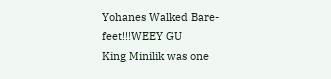Yohanes Walked Bare-feet!!!WEEY GU
King Minilik was one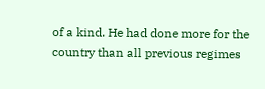of a kind. He had done more for the country than all previous regimes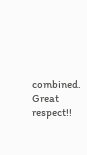combined. Great respect!!